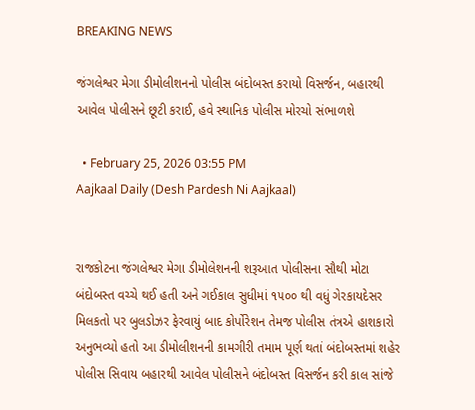BREAKING NEWS

જંગલેશ્વર મેગા ડીમોલીશનનો પોલીસ બંદોબસ્ત કરાયો વિસર્જન, બહારથી આવેલ પોલીસને છૂટી કરાઈ, હવે સ્થાનિક પોલીસ મોરચો સંભાળશે

  • February 25, 2026 03:55 PM
Aajkaal Daily (Desh Pardesh Ni Aajkaal)


રાજકોટના જંગલેશ્વર મેગા ડીમોલેશનની શરૂઆત પોલીસના સૌથી મોટા બંદોબસ્ત વચ્ચે થઈ હતી અને ગઈકાલ સુધીમાં ૧૫૦૦ થી વધું ગેરકાયદેસર મિલકતો પર બુલડોઝર ફેરવાયું બાદ કોર્પોરેશન તેમજ પોલીસ તંત્રએ હાશકારો અનુભવ્યો હતો આ ડીમોલીશનની કામગીરી તમામ પૂર્ણ થતાં બંદોબસ્તમાં શહેર પોલીસ સિવાય બહારથી આવેલ પોલીસને બંદોબસ્ત વિસર્જન કરી કાલ સાંજે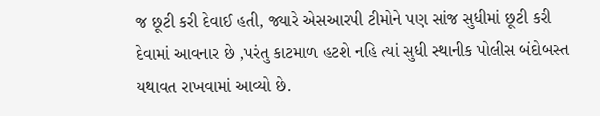જ છૂટી કરી દેવાઈ હતી, જ્યારે એસઆરપી ટીમોને પણ સાંજ સુધીમાં છૂટી કરી દેવામાં આવનાર છે ,પરંતુ કાટમાળ હટશે નહિ ત્યાં સુધી સ્થાનીક પોલીસ બંદોબસ્ત યથાવત રાખવામાં આવ્યો છે.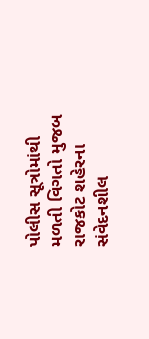પોલીસ સૂત્રોમાંથી મળતી વિગતો મુજબ રાજકોટ શહેરના સંવેદનશીલ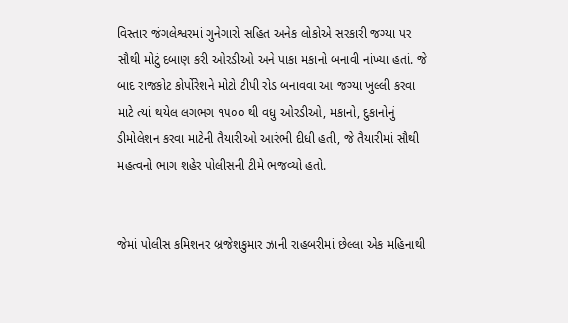વિસ્તાર જંગલેશ્વરમાં ગુનેગારો સહિત અનેક લોકોએ સરકારી જગ્યા પર સૌથી મોટું દબાણ કરી ઓરડીઓ અને પાકા મકાનો બનાવી નાંખ્યા હતાં. જે બાદ રાજકોટ કોર્પોરેશને મોટો ટીપી રોડ બનાવવા આ જગ્યા ખુલ્લી કરવા માટે ત્યાં થયેલ લગભગ ૧૫૦૦ થી વધુ ઓરડીઓ, મકાનો, દુકાનોનું ડીમોલેશન કરવા માટેની તૈયારીઓ આરંભી દીધી હતી, જે તૈયારીમાં સૌથી મહત્વનો ભાગ શહેર પોલીસની ટીમે ભજવ્યો હતો.


જેમાં પોલીસ કમિશનર બ્રજેશકુમાર ઝાની રાહબરીમાં છેલ્લા એક મહિનાથી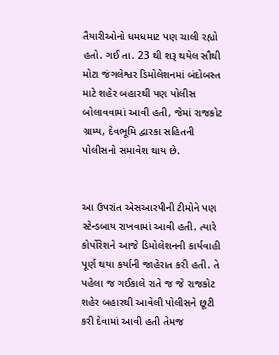તૈયારીઓનો ધમધમાટ પણ ચાલી રહ્યો હતો. ગઈ તા. 23 થી શરૂ થયેલ સૌથી મોટા જંગલેશ્વર ડિમોલેશનમાં બંદોબસ્ત માટે શહેર બહારથી પણ પોલીસ બોલાવવામાં આવી હતી, જેમાં રાજકોટ ગ્રામ્ય, દેવભૂમિ દ્વારકા સહિતની પોલીસનો સમાવેશ થાય છે.


આ ઉપરાંત એસઆરપીની ટીમોને પણ સ્ટેન્ડબાય રાખવામાં આવી હતી. ત્યારે કોર્પોરેશને આજે ડિમોલેશનની કાર્યવાહી પૂર્ણ થયા કર્યાની જાહેરાત કરી હતી. તે પહેલા જ ગઈકાલે રાતે જ જે રાજકોટ શહેર બહારથી આવેલી પોલીસને છૂટી કરી દેવામાં આવી હતી તેમજ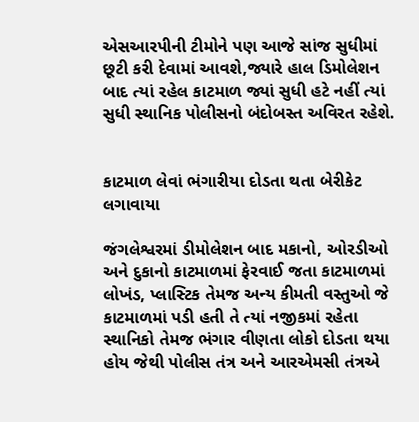એસઆરપીની ટીમોને પણ આજે સાંજ સુધીમાં છૂટી કરી દેવામાં આવશે,જ્યારે હાલ ડિમોલેશન બાદ ત્યાં રહેલ કાટમાળ જ્યાં સુધી હટે નહીં ત્યાં સુધી સ્થાનિક પોલીસનો બંદોબસ્ત અવિરત રહેશે.


કાટમાળ લેવાં ભંગારીયા દોડતા થતા બેરીકેટ લગાવાયા

જંગલેશ્વરમાં ડીમોલેશન બાદ મકાનો, ઓરડીઓ અને દુકાનો કાટમાળમાં ફેરવાઈ જતા કાટમાળમાં લોખંડ, પ્લાસ્ટિક તેમજ અન્ય કીમતી વસ્તુઓ જે કાટમાળમાં પડી હતી તે ત્યાં નજીકમાં રહેતા સ્થાનિકો તેમજ ભંગાર વીણતા લોકો દોડતા થયા હોય જેથી પોલીસ તંત્ર અને આરએમસી તંત્રએ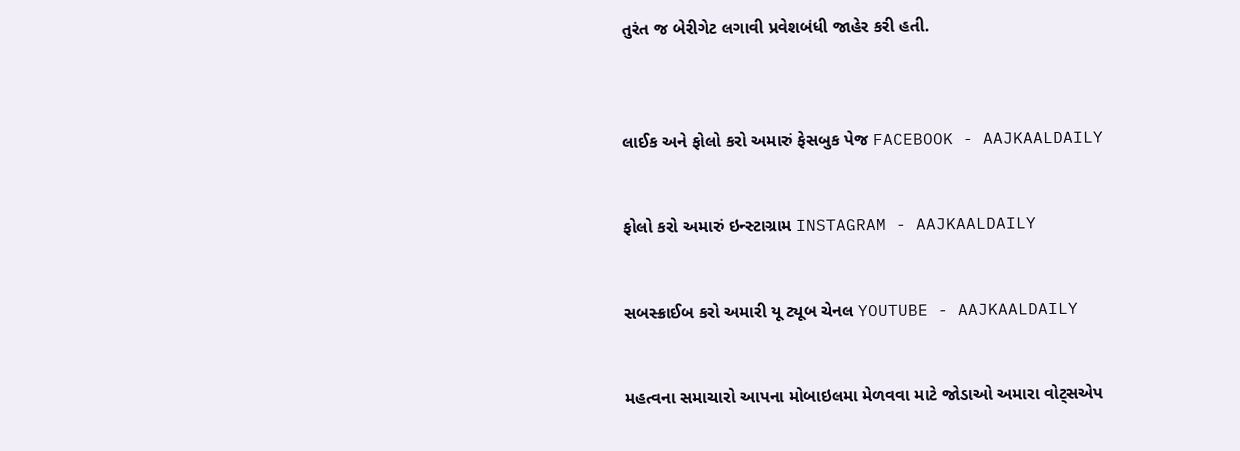તુરંત જ બેરીગેટ લગાવી પ્રવેશબંધી જાહેર કરી હતી.



લાઈક અને ફોલો કરો અમારું ફેસબુક પેજ FACEBOOK - AAJKAALDAILY


ફોલો કરો અમારું ઇન્સ્ટાગ્રામ INSTAGRAM - AAJKAALDAILY


સબસ્ક્રાઈબ કરો અમારી યૂ ટ્યૂબ ચેનલ YOUTUBE - AAJKAALDAILY


મહત્વના સમાચારો આપના મોબાઇલમા મેળવવા માટે જોડાઓ અમારા વોટ્સએપ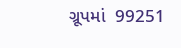ગ્રૂપમાં  99251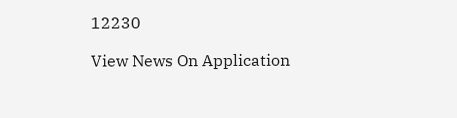12230

View News On Application